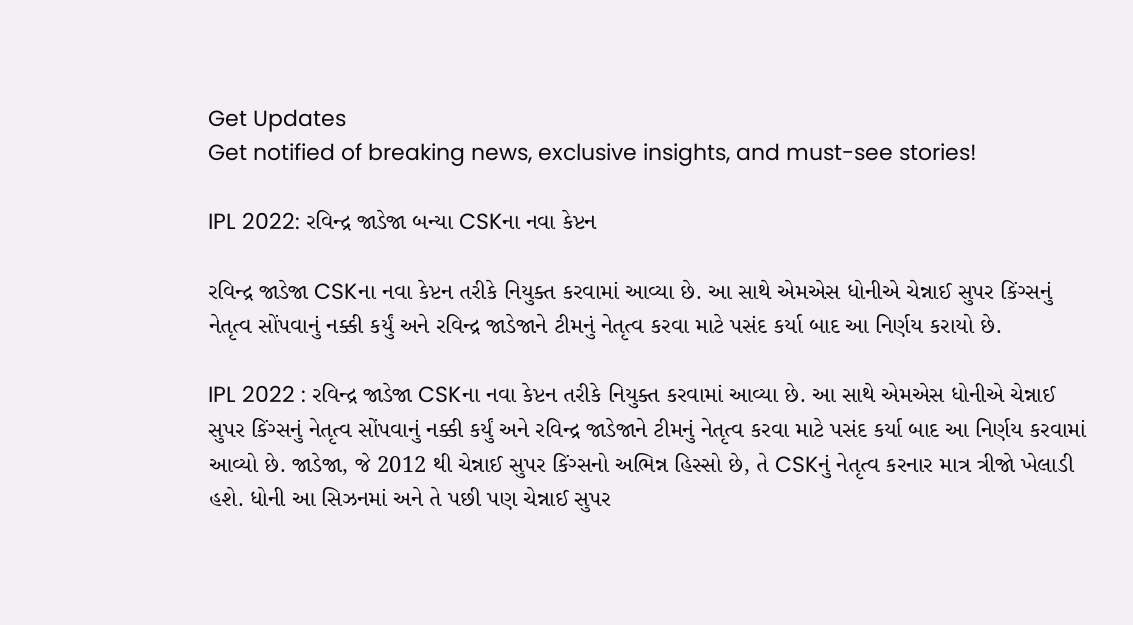Get Updates
Get notified of breaking news, exclusive insights, and must-see stories!

IPL 2022: રવિન્દ્ર જાડેજા બન્યા CSKના નવા કેપ્ટન

રવિન્દ્ર જાડેજા CSKના નવા કેપ્ટન તરીકે નિયુક્ત કરવામાં આવ્યા છે. આ સાથે એમએસ ધોનીએ ચેન્નાઈ સુપર કિંગ્સનું નેતૃત્વ સોંપવાનું નક્કી કર્યું અને રવિન્દ્ર જાડેજાને ટીમનું નેતૃત્વ કરવા માટે પસંદ કર્યા બાદ આ નિર્ણય કરાયો છે.

IPL 2022 : રવિન્દ્ર જાડેજા CSKના નવા કેપ્ટન તરીકે નિયુક્ત કરવામાં આવ્યા છે. આ સાથે એમએસ ધોનીએ ચેન્નાઈ સુપર કિંગ્સનું નેતૃત્વ સોંપવાનું નક્કી કર્યું અને રવિન્દ્ર જાડેજાને ટીમનું નેતૃત્વ કરવા માટે પસંદ કર્યા બાદ આ નિર્ણય કરવામાં આવ્યો છે. જાડેજા, જે 2012 થી ચેન્નાઈ સુપર કિંગ્સનો અભિન્ન હિસ્સો છે, તે CSKનું નેતૃત્વ કરનાર માત્ર ત્રીજો ખેલાડી હશે. ધોની આ સિઝનમાં અને તે પછી પણ ચેન્નાઈ સુપર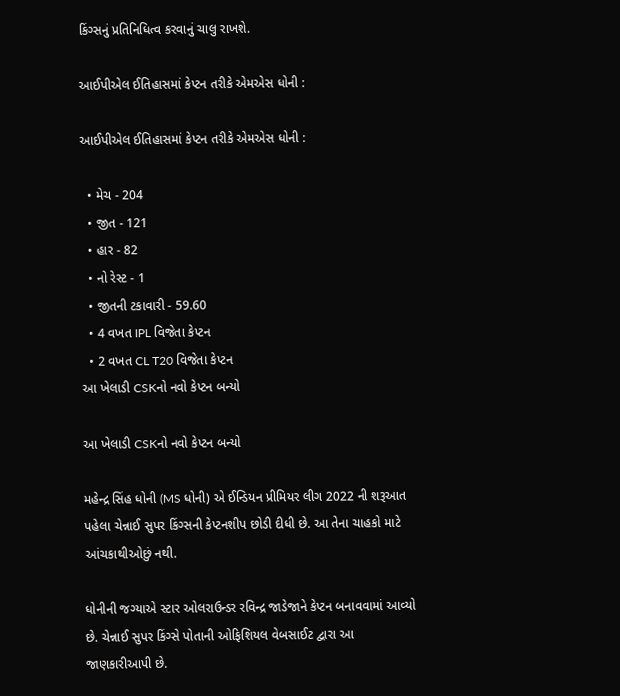કિંગ્સનું પ્રતિનિધિત્વ કરવાનું ચાલુ રાખશે.

આઈપીએલ ઈતિહાસમાં કેપ્ટન તરીકે એમએસ ધોની :

આઈપીએલ ઈતિહાસમાં કેપ્ટન તરીકે એમએસ ધોની :

  • મેચ - 204
  • જીત - 121
  • હાર - 82
  • નો રેસ્ટ - 1
  • જીતની ટકાવારી - 59.60
  • 4 વખત IPL વિજેતા કેપ્ટન
  • 2 વખત CL T20 વિજેતા કેપ્ટન
આ ખેલાડી CSKનો નવો કેપ્ટન બન્યો

આ ખેલાડી CSKનો નવો કેપ્ટન બન્યો

મહેન્દ્ર સિંહ ધોની (MS ધોની) એ ઈન્ડિયન પ્રીમિયર લીગ 2022 ની શરૂઆત પહેલા ચેન્નાઈ સુપર કિંગ્સની કેપ્ટનશીપ છોડી દીધી છે. આ તેના ચાહકો માટે આંચકાથીઓછું નથી.

ધોનીની જગ્યાએ સ્ટાર ઓલરાઉન્ડર રવિન્દ્ર જાડેજાને કેપ્ટન બનાવવામાં આવ્યો છે. ચેન્નાઈ સુપર કિંગ્સે પોતાની ઓફિશિયલ વેબસાઈટ દ્વારા આ જાણકારીઆપી છે.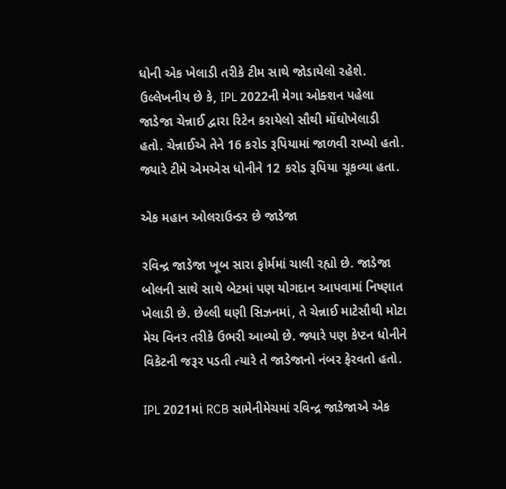ધોની એક ખેલાડી તરીકે ટીમ સાથે જોડાયેલો રહેશે. ઉલ્લેખનીય છે કે, IPL 2022ની મેગા ઓક્શન પહેલા જાડેજા ચેન્નાઈ દ્વારા રિટેન કરાયેલો સૌથી મોંઘોખેલાડી હતો. ચેન્નાઈએ તેને 16 કરોડ રૂપિયામાં જાળવી રાખ્યો હતો. જ્યારે ટીમે એમએસ ધોનીને 12 કરોડ રૂપિયા ચૂકવ્યા હતા.

એક મહાન ઓલરાઉન્ડર છે જાડેજા

રવિન્દ્ર જાડેજા ખૂબ સારા ફોર્મમાં ચાલી રહ્યો છે. જાડેજા બોલની સાથે સાથે બેટમાં પણ યોગદાન આપવામાં નિષ્ણાત ખેલાડી છે. છેલ્લી ઘણી સિઝનમાં, તે ચેન્નાઈ માટેસૌથી મોટા મેચ વિનર તરીકે ઉભરી આવ્યો છે. જ્યારે પણ કેપ્ટન ધોનીને વિકેટની જરૂર પડતી ત્યારે તે જાડેજાનો નંબર ફેરવતો હતો.

IPL 2021માં RCB સામેનીમેચમાં રવિન્દ્ર જાડેજાએ એક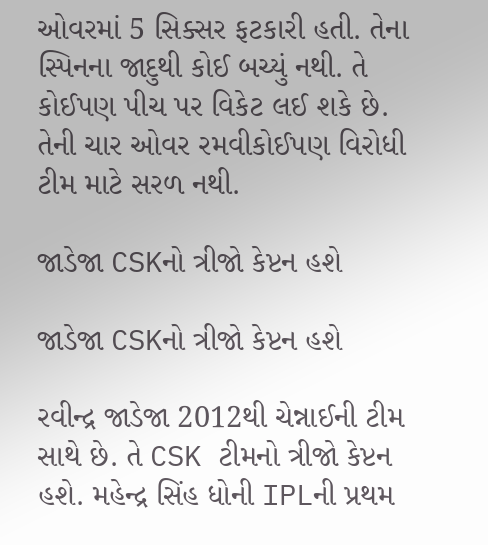ઓવરમાં 5 સિક્સર ફટકારી હતી. તેના સ્પિનના જાદુથી કોઈ બચ્યું નથી. તે કોઈપણ પીચ પર વિકેટ લઈ શકે છે. તેની ચાર ઓવર રમવીકોઈપણ વિરોધી ટીમ માટે સરળ નથી.

જાડેજા CSKનો ત્રીજો કેપ્ટન હશે

જાડેજા CSKનો ત્રીજો કેપ્ટન હશે

રવીન્દ્ર જાડેજા 2012થી ચેન્નાઈની ટીમ સાથે છે. તે CSK ટીમનો ત્રીજો કેપ્ટન હશે. મહેન્દ્ર સિંહ ધોની IPLની પ્રથમ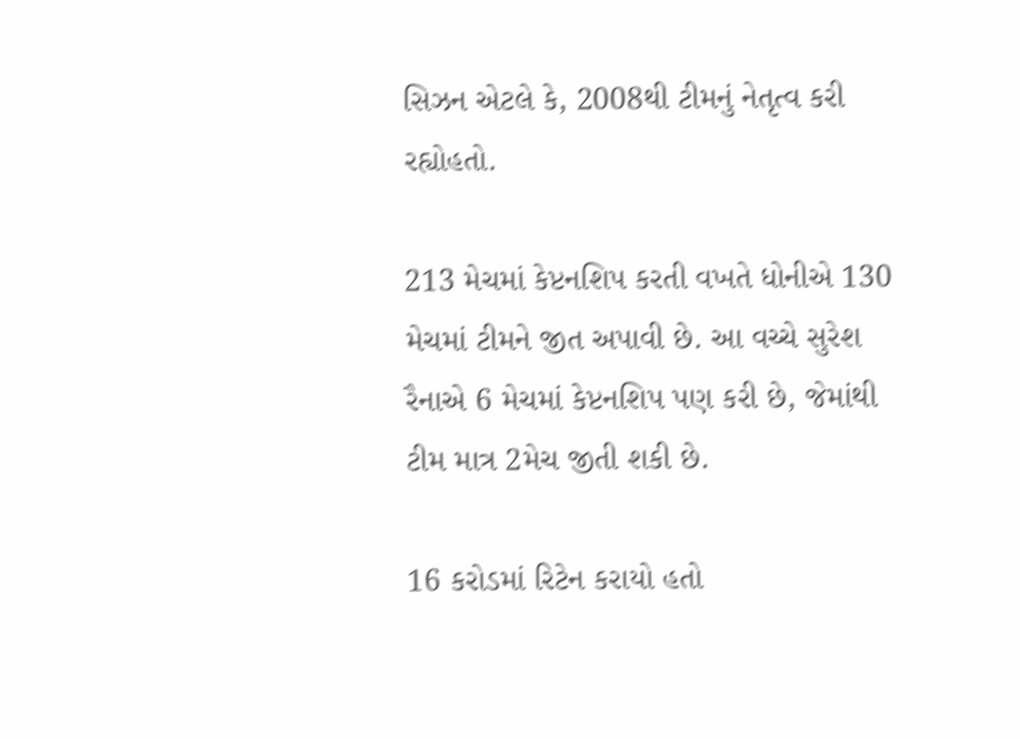સિઝન એટલે કે, 2008થી ટીમનું નેતૃત્વ કરી રહ્યોહતો.

213 મેચમાં કેપ્ટનશિપ કરતી વખતે ધોનીએ 130 મેચમાં ટીમને જીત અપાવી છે. આ વચ્ચે સુરેશ રૈનાએ 6 મેચમાં કેપ્ટનશિપ પણ કરી છે, જેમાંથી ટીમ માત્ર 2મેચ જીતી શકી છે.

16 કરોડમાં રિટેન કરાયો હતો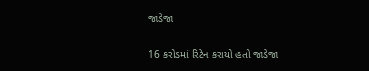જાડેજા

16 કરોડમાં રિટેન કરાયો હતો જાડેજા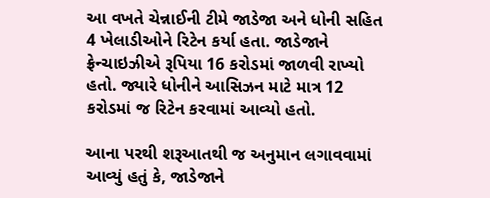આ વખતે ચેન્નાઈની ટીમે જાડેજા અને ધોની સહિત 4 ખેલાડીઓને રિટેન કર્યા હતા. જાડેજાને ફ્રેન્ચાઇઝીએ રૂપિયા 16 કરોડમાં જાળવી રાખ્યો હતો. જ્યારે ધોનીને આસિઝન માટે માત્ર 12 કરોડમાં જ રિટેન કરવામાં આવ્યો હતો.

આના પરથી શરૂઆતથી જ અનુમાન લગાવવામાં આવ્યું હતું કે, જાડેજાને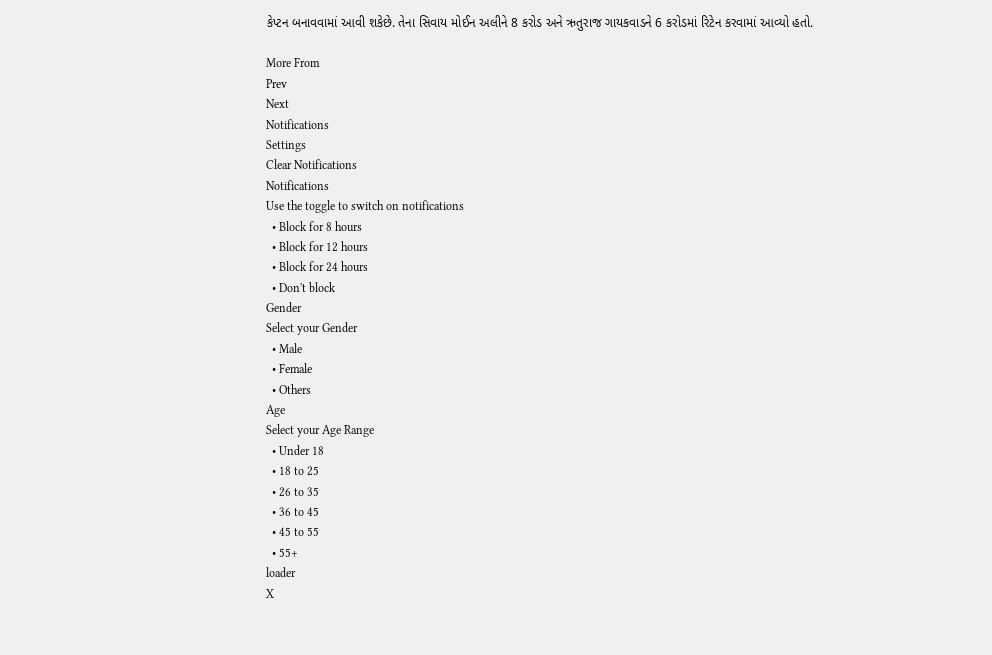કેપ્ટન બનાવવામાં આવી શકેછે. તેના સિવાય મોઈન અલીને 8 કરોડ અને ઋતુરાજ ગાયકવાડને 6 કરોડમાં રિટેન કરવામાં આવ્યો હતો.

More From
Prev
Next
Notifications
Settings
Clear Notifications
Notifications
Use the toggle to switch on notifications
  • Block for 8 hours
  • Block for 12 hours
  • Block for 24 hours
  • Don't block
Gender
Select your Gender
  • Male
  • Female
  • Others
Age
Select your Age Range
  • Under 18
  • 18 to 25
  • 26 to 35
  • 36 to 45
  • 45 to 55
  • 55+
loader
X